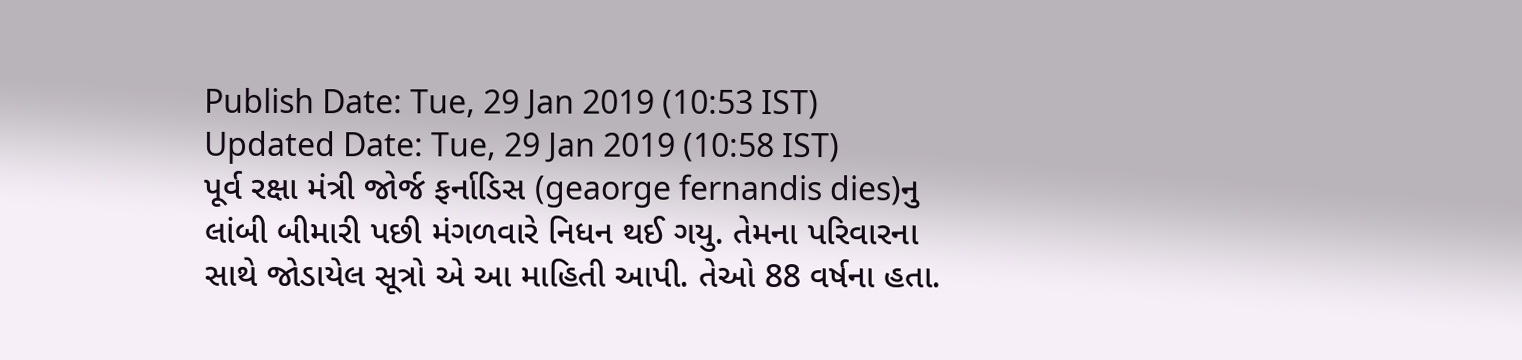Publish Date: Tue, 29 Jan 2019 (10:53 IST)
Updated Date: Tue, 29 Jan 2019 (10:58 IST)
પૂર્વ રક્ષા મંત્રી જોર્જ ફર્નાડિસ (geaorge fernandis dies)નુ લાંબી બીમારી પછી મંગળવારે નિધન થઈ ગયુ. તેમના પરિવારના સાથે જોડાયેલ સૂત્રો એ આ માહિતી આપી. તેઓ 88 વર્ષના હતા.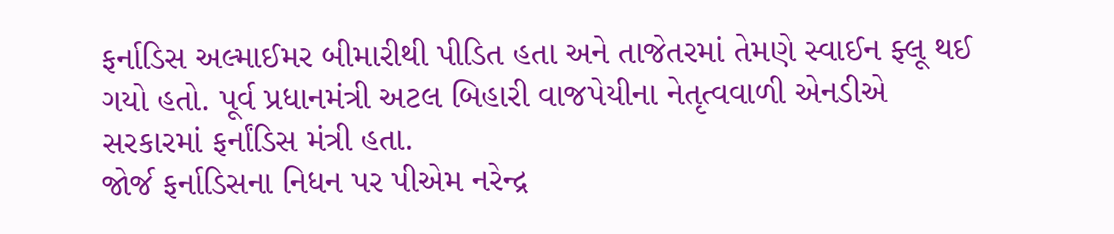ફર્નાડિસ અલ્માઈમર બીમારીથી પીડિત હતા અને તાજેતરમાં તેમણે સ્વાઈન ફ્લૂ થઈ ગયો હતો. પૂર્વ પ્રધાનમંત્રી અટલ બિહારી વાજપેયીના નેતૃત્વવાળી એનડીએ સરકારમાં ફર્નાંડિસ મંત્રી હતા.
જોર્જ ફર્નાડિસના નિધન પર પીએમ નરેન્દ્ર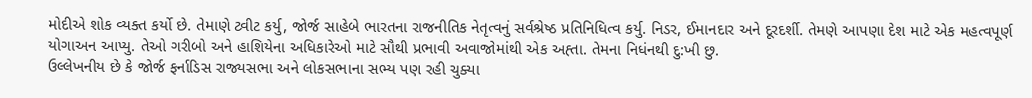મોદીએ શોક વ્યક્ત કર્યો છે. તેમાણે ટ્વીટ કર્યુ, જોર્જ સાહેબે ભારતના રાજનીતિક નેતૃત્વનું સર્વશ્રેષ્ઠ પ્રતિનિધિત્વ કર્યુ. નિડર, ઈમાનદાર અને દૂરદર્શી. તેમણે આપણા દેશ માટે એક મહત્વપૂર્ણ યોગાઅન આપ્યુ. તેઓ ગરીબો અને હાશિયેના અધિકારેઓ માટે સૌથી પ્રભાવી અવાજોમાંથી એક અહ્તા. તેમના નિધંનથી દુ:ખી છુ.
ઉલ્લેખનીય છે કે જોર્જ ફર્નાડિસ રાજ્યસભા અને લોકસભાના સભ્ય પણ રહી ચુક્યા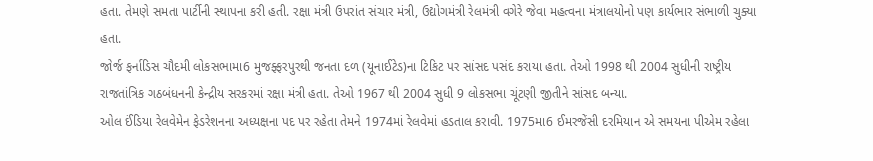હતા. તેમણે સમતા પાર્ટીની સ્થાપના કરી હતી. રક્ષા મંત્રી ઉપરાંત સંચાર મંત્રી, ઉદ્યોગમંત્રી રેલમંત્રી વગેરે જેવા મહત્વના મંત્રાલયોનો પણ કાર્યભાર સંભાળી ચુક્યા હતા.
જોર્જ ફર્નાડિસ ચૌદમી લોકસભામા6 મુજફ્ફરપુરથી જનતા દળ (યૂનાઈટેડ)ના ટિકિટ પર સાંસદ પસંદ કરાયા હતા. તેઓ 1998 થી 2004 સુધીની રાષ્ટ્રીય રાજતાંત્રિક ગઠબંધનની કેન્દ્રીય સરકરમાં રક્ષા મંત્રી હતા. તેઓ 1967 થી 2004 સુધી 9 લોકસભા ચૂંટણી જીતીને સાંસદ બન્યા.
ઓલ ઈંડિયા રેલવેમેન ફેડરેશનના અધ્યક્ષના પદ પર રહેતા તેમને 1974માં રેલવેમાં હડતાલ કરાવી. 1975મા6 ઈમરજેંસી દરમિયાન એ સમયના પીએમ રહેલા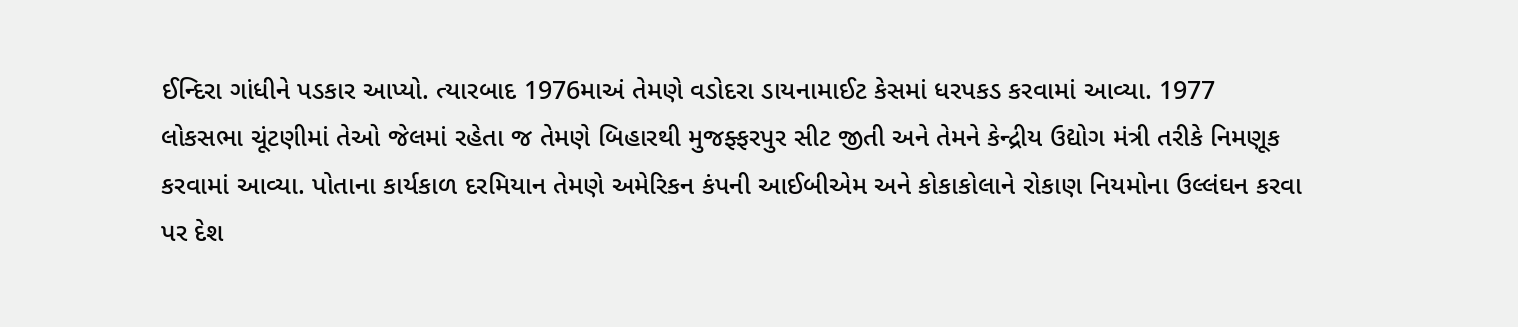ઈન્દિરા ગાંધીને પડકાર આપ્યો. ત્યારબાદ 1976માઅં તેમણે વડોદરા ડાયનામાઈટ કેસમાં ધરપકડ કરવામાં આવ્યા. 1977 લોકસભા ચૂંટણીમાં તેઓ જેલમાં રહેતા જ તેમણે બિહારથી મુજફ્ફરપુર સીટ જીતી અને તેમને કેન્દ્રીય ઉદ્યોગ મંત્રી તરીકે નિમણૂક કરવામાં આવ્યા. પોતાના કાર્યકાળ દરમિયાન તેમણે અમેરિકન કંપની આઈબીએમ અને કોકાકોલાને રોકાણ નિયમોના ઉલ્લંઘન કરવા પર દેશ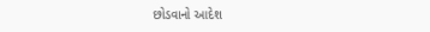છોડવાનો આદેશ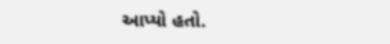આપ્યો હતો.